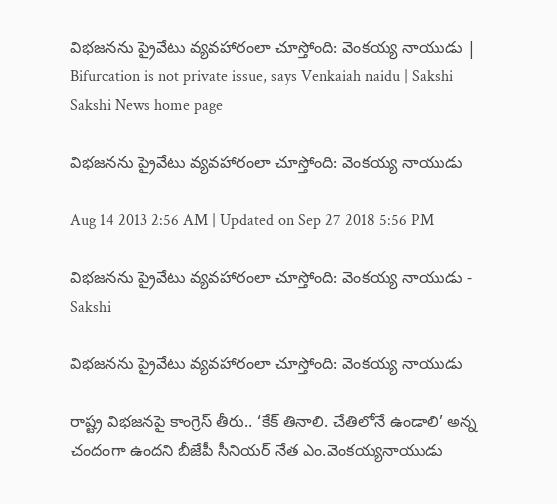విభజనను ప్రైవేటు వ్యవహారంలా చూస్తోంది: వెంకయ్య నాయుడు | Bifurcation is not private issue, says Venkaiah naidu | Sakshi
Sakshi News home page

విభజనను ప్రైవేటు వ్యవహారంలా చూస్తోంది: వెంకయ్య నాయుడు

Aug 14 2013 2:56 AM | Updated on Sep 27 2018 5:56 PM

విభజనను ప్రైవేటు వ్యవహారంలా చూస్తోంది: వెంకయ్య నాయుడు - Sakshi

విభజనను ప్రైవేటు వ్యవహారంలా చూస్తోంది: వెంకయ్య నాయుడు

రాష్ట్ర విభజనపై కాంగ్రెస్ తీరు.. ‘కేక్ తినాలి. చేతిలోనే ఉండాలి’ అన్న చందంగా ఉందని బీజేపీ సీనియర్ నేత ఎం.వెంకయ్యనాయుడు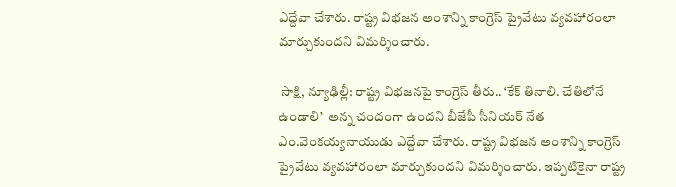ఎద్దేవా చేశారు. రాష్ట్ర విభజన అంశాన్ని కాంగ్రెస్ ప్రైవేటు వ్యవహారంలా మార్చుకుందని విమర్శించారు.

 సాక్షి, న్యూఢిల్లీ: రాష్ట్ర విభజనపై కాంగ్రెస్ తీరు.. ‘కేక్ తినాలి. చేతిలోనే ఉండాలి’  అన్న చందంగా ఉందని బీజేపీ సీనియర్ నేత ఎం.వెంకయ్యనాయుడు ఎద్దేవా చేశారు. రాష్ట్ర విభజన అంశాన్ని కాంగ్రెస్ ప్రైవేటు వ్యవహారంలా మార్చుకుందని విమర్శించారు. ఇప్పటికైనా రాష్ట్ర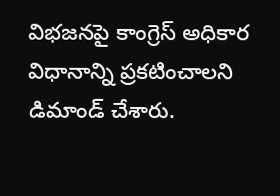విభజనపై కాంగ్రెస్ అధికార విధానాన్ని ప్రకటించాలని డిమాండ్ చేశారు.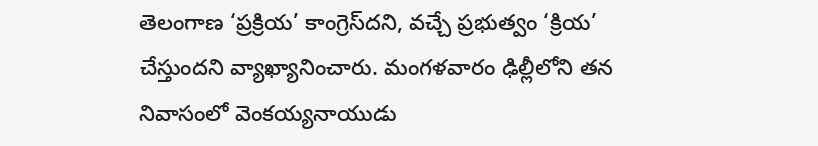తెలంగాణ ‘ప్రక్రియ’ కాంగ్రెస్‌దని, వచ్చే ప్రభుత్వం ‘క్రియ’ చేస్తుందని వ్యాఖ్యానించారు. మంగళవారం ఢిల్లీలోని తన నివాసంలో వెంకయ్యనాయుడు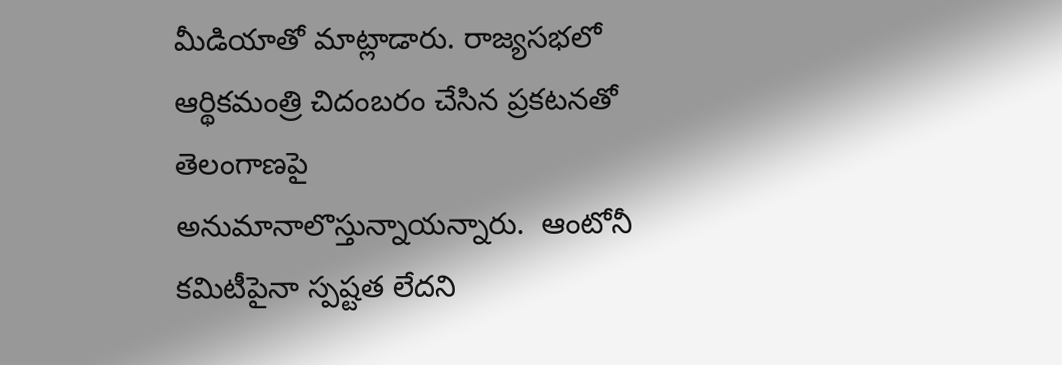మీడియాతో మాట్లాడారు. రాజ్యసభలో ఆర్థికమంత్రి చిదంబరం చేసిన ప్రకటనతో తెలంగాణపై అనుమానాలొస్తున్నాయన్నారు.  ఆంటోనీ కమిటీపైనా స్పష్టత లేదని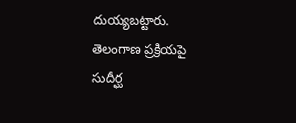దుయ్యబట్టారు. తెలంగాణ ప్రక్రియపై సుదీర్ఘ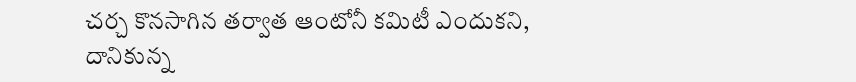చర్చ కొనసాగిన తర్వాత ఆంటోనీ కమిటీ ఎందుకని, దానికున్న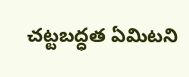చట్టబద్ధత ఏమిటని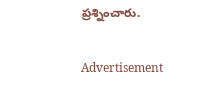ప్రశ్నించారు.

Advertisement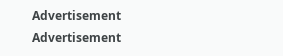Advertisement
Advertisement